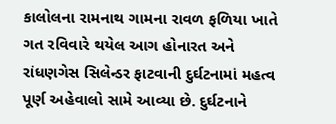કાલોલના રામનાથ ગામના રાવળ ફળિયા ખાતે ગત રવિવારે થયેલ આગ હોનારત અને રાંધણગેસ સિલેન્ડર ફાટવાની દુર્ઘટનામાં મહત્વ પૂર્ણ અહેવાલો સામે આવ્યા છે. દુર્ઘટનાને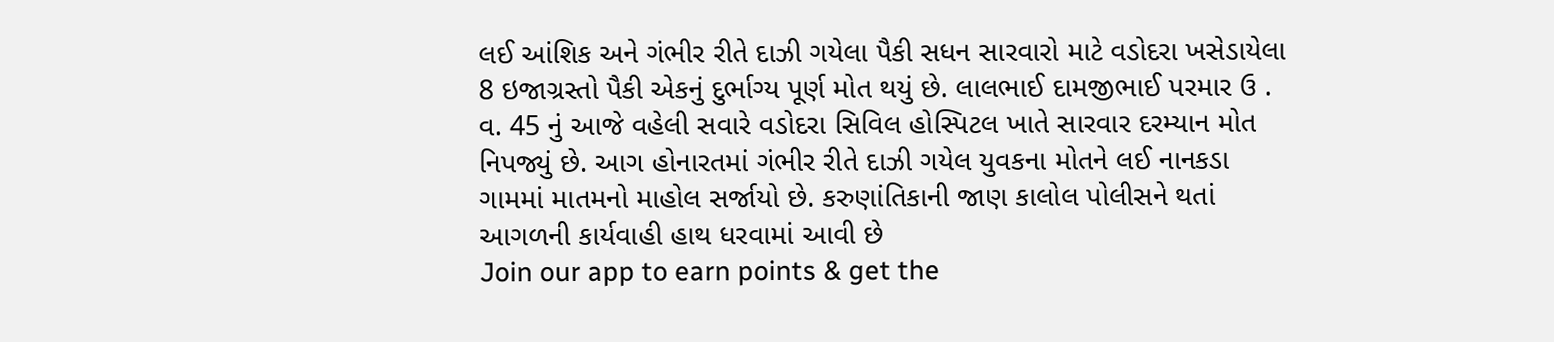લઈ આંશિક અને ગંભીર રીતે દાઝી ગયેલા પૈકી સધન સારવારો માટે વડોદરા ખસેડાયેલા 8 ઇજાગ્રસ્તો પૈકી એકનું દુર્ભાગ્ય પૂર્ણ મોત થયું છે. લાલભાઈ દામજીભાઈ પરમાર ઉ . વ. 45 નું આજે વહેલી સવારે વડોદરા સિવિલ હોસ્પિટલ ખાતે સારવાર દરમ્યાન મોત નિપજ્યું છે. આગ હોનારતમાં ગંભીર રીતે દાઝી ગયેલ યુવકના મોતને લઈ નાનકડા ગામમાં માતમનો માહોલ સર્જાયો છે. કરુણાંતિકાની જાણ કાલોલ પોલીસને થતાં આગળની કાર્યવાહી હાથ ધરવામાં આવી છે
Join our app to earn points & get the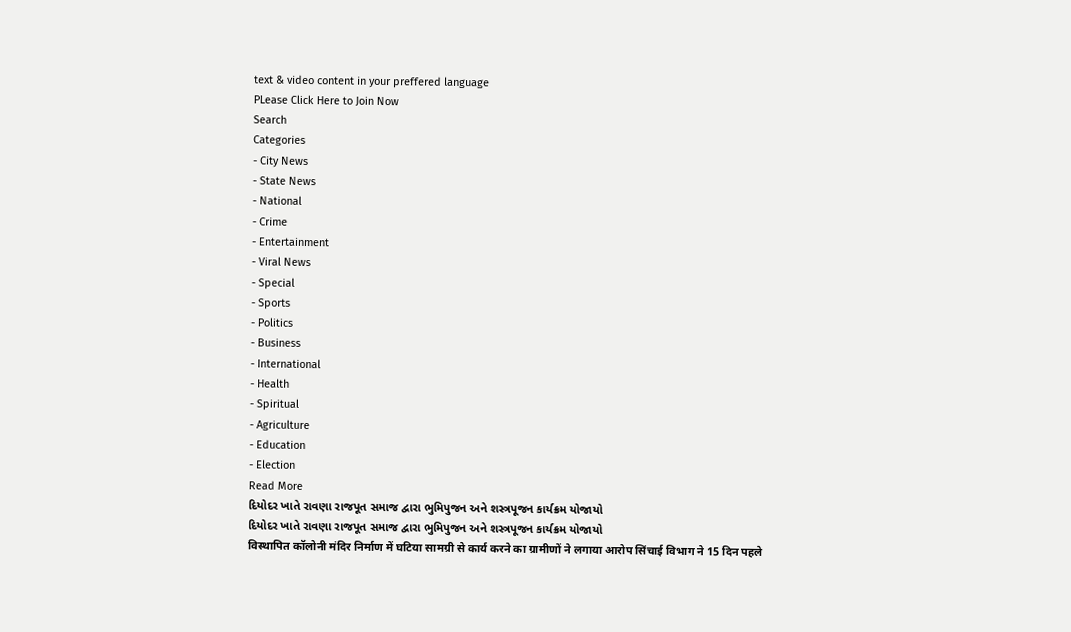text & video content in your preffered language
PLease Click Here to Join Now
Search
Categories
- City News
- State News
- National
- Crime
- Entertainment
- Viral News
- Special
- Sports
- Politics
- Business
- International
- Health
- Spiritual
- Agriculture
- Education
- Election
Read More
દિયોદર ખાતે રાવણા રાજપૂત સમાજ દ્વારા ભુમિપુજન અને શસ્ત્રપૂજન કાર્યક્રમ યોજાયો
દિયોદર ખાતે રાવણા રાજપૂત સમાજ દ્વારા ભુમિપુજન અને શસ્ત્રપૂજન કાર્યક્રમ યોજાયો
विस्थापित कॉलोनी मंदिर निर्माण में घटिया सामग्री से कार्य करने का ग्रामीणों ने लगाया आरोप सिंचाई विभाग ने 15 दिन पहले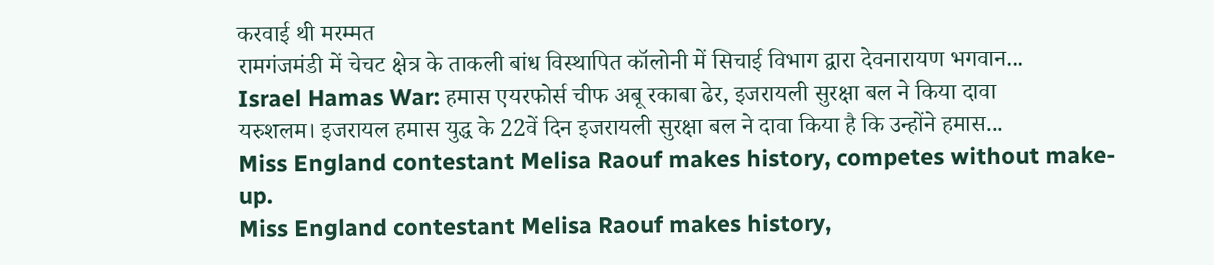करवाई थी मरम्मत
रामगंजमंडी में चेचट क्षेत्र के ताकली बांध विस्थापित कॉलोनी में सिचाई विभाग द्वारा देवनारायण भगवान...
Israel Hamas War: हमास एयरफोर्स चीफ अबू रकाबा ढेर, इजरायली सुरक्षा बल ने किया दावा
यरुशलम। इजरायल हमास युद्ध के 22वें दिन इजरायली सुरक्षा बल ने दावा किया है कि उन्होंने हमास...
Miss England contestant Melisa Raouf makes history, competes without make-up.
Miss England contestant Melisa Raouf makes history,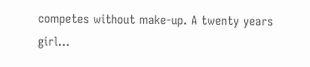competes without make-up. A twenty years girl...